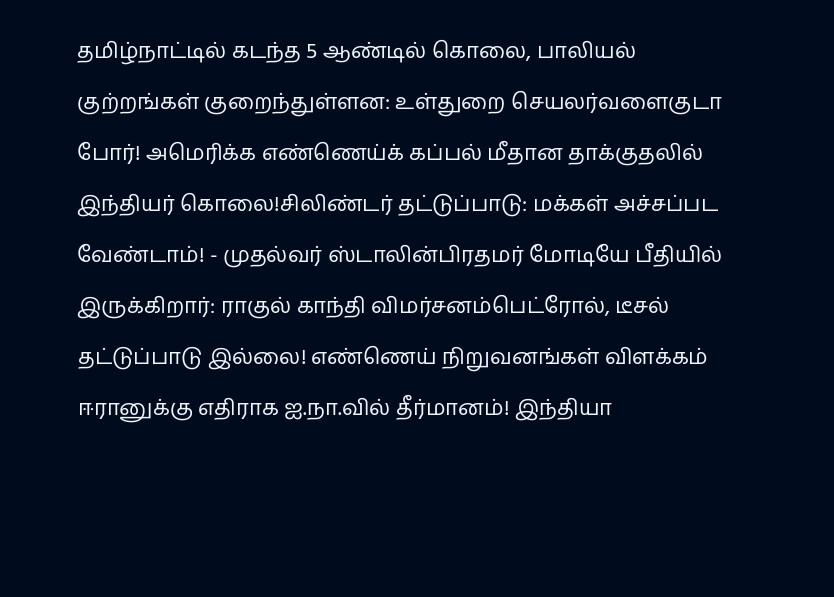தமிழ்நாட்டில் கடந்த 5 ஆண்டில் கொலை, பாலியல் குற்றங்கள் குறைந்துள்ளன: உள்துறை செயலர்வளைகுடா போர்! அமெரிக்க எண்ணெய்க் கப்பல் மீதான தாக்குதலில் இந்தியர் கொலை!சிலிண்டர் தட்டுப்பாடு: மக்கள் அச்சப்பட வேண்டாம்! - முதல்வர் ஸ்டாலின்பிரதமர் மோடியே பீதியில் இருக்கிறார்: ராகுல் காந்தி விமர்சனம்பெட்ரோல், டீசல் தட்டுப்பாடு இல்லை! எண்ணெய் நிறுவனங்கள் விளக்கம் ஈரானுக்கு எதிராக ஐ.நா.வில் தீர்மானம்! இந்தியா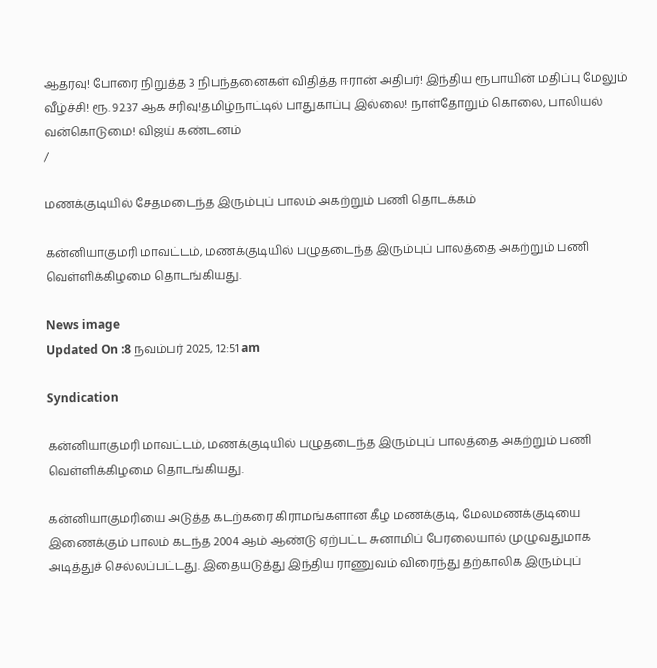ஆதரவு! போரை நிறுத்த 3 நிபந்தனைகள் விதித்த ஈரான் அதிபர்! இந்திய ரூபாயின் மதிப்பு மேலும் வீழ்ச்சி! ரூ. 92.37 ஆக சரிவு!தமிழ்நாட்டில் பாதுகாப்பு இல்லை! நாள்தோறும் கொலை, பாலியல் வன்கொடுமை! விஜய் கண்டனம்
/

மணக்குடியில் சேதமடைந்த இரும்புப் பாலம் அகற்றும் பணி தொடக்கம்

கன்னியாகுமரி மாவட்டம், மணக்குடியில் பழுதடைந்த இரும்புப் பாலத்தை அகற்றும் பணி வெள்ளிக்கிழமை தொடங்கியது.

News image
Updated On :8 நவம்பர் 2025, 12:51 am

Syndication

கன்னியாகுமரி மாவட்டம், மணக்குடியில் பழுதடைந்த இரும்புப் பாலத்தை அகற்றும் பணி வெள்ளிக்கிழமை தொடங்கியது.

கன்னியாகுமரியை அடுத்த கடற்கரை கிராமங்களான கீழ மணக்குடி, மேலமணக்குடியை இணைக்கும் பாலம் கடந்த 2004 ஆம் ஆண்டு ஏற்பட்ட சுனாமிப் பேரலையால் முழுவதுமாக அடித்துச் செல்லப்பட்டது. இதையடுத்து இந்திய ராணுவம் விரைந்து தற்காலிக இரும்புப்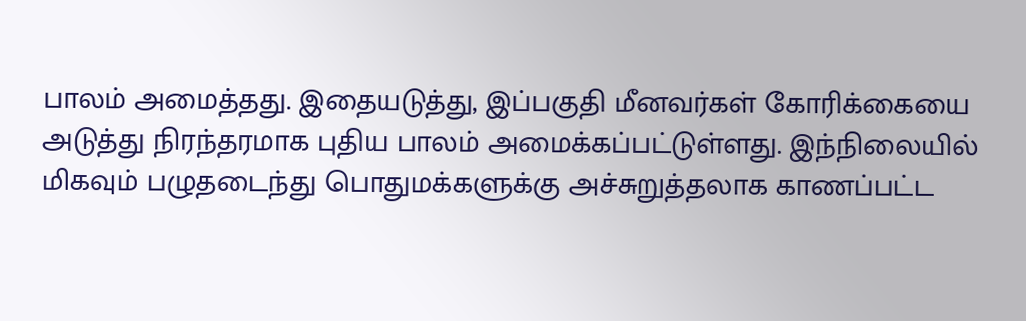பாலம் அமைத்தது. இதையடுத்து, இப்பகுதி மீனவர்கள் கோரிக்கையை அடுத்து நிரந்தரமாக புதிய பாலம் அமைக்கப்பட்டுள்ளது. இந்நிலையில் மிகவும் பழுதடைந்து பொதுமக்களுக்கு அச்சுறுத்தலாக காணப்பட்ட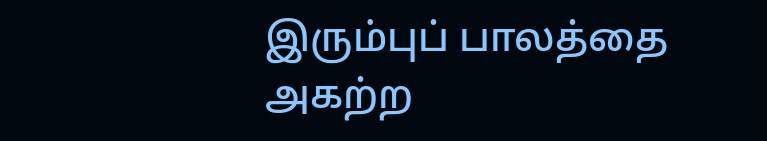இரும்புப் பாலத்தை அகற்ற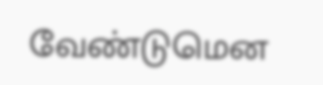வேண்டுமென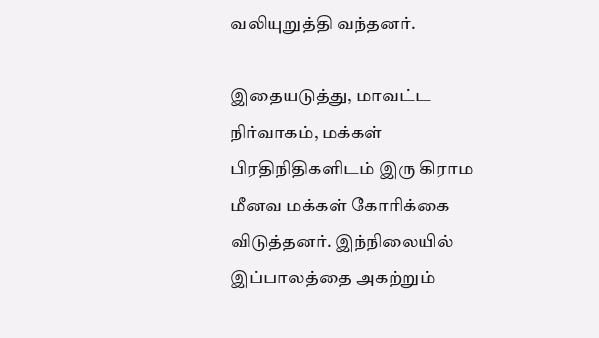வலியுறுத்தி வந்தனர்.

இதையடுத்து, மாவட்ட நிர்வாகம், மக்கள் பிரதிநிதிகளிடம் இரு கிராம மீனவ மக்கள் கோரிக்கை விடுத்தனர். இந்நிலையில் இப்பாலத்தை அகற்றும்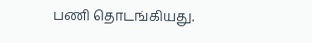பணி தொடங்கியது.